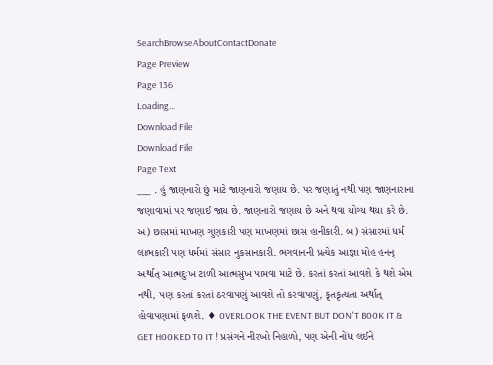SearchBrowseAboutContactDonate
Page Preview
Page 136
Loading...
Download File
Download File
Page Text
___ . હું જાણનારો છું માટે જાણનારો જણાય છે. પર જણાતું નથી પણ જાણનારાના જણાવામાં પર જણાઈ જાય છે. જાણનારો જણાય છે અને થવા યોગ્ય થયા કરે છે. અ) છાસમાં માખણ ગુણકારી પણ માખણમાં છાસ હાનીકારી. બ) સંસારમાં ધર્મ લાભકારી પણ ધર્મમાં સંસાર નુકસાનકારી. ભગવાનની પ્રત્યેક આજ્ઞા મોહ હનન્ અર્થાત્ આત્મદુઃખ ટાળી આત્મસુખ પામવા માટે છે. કરતાં કરતાં આવશે કે થશે એમ નથી, પણ કરતાં કરતાં ઠરવાપણું આવશે તો કરવાપણું, કૃતકૃત્યતા અર્થાત્ હોવાપણામાં ફળશે. ♦ 0VERLOOK THE EVENT BUT DON'T B00K IT & GET H00KED T0 IT ! પ્રસંગને નીરખો નિહાળો, પણ એની નોંધ લઈને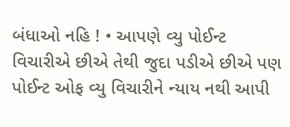બંધાઓ નહિ ! • આપણે વ્યુ પોઈન્ટ વિચારીએ છીએ તેથી જુદા પડીએ છીએ પણ પોઈન્ટ ઓફ વ્યુ વિચારીને ન્યાય નથી આપી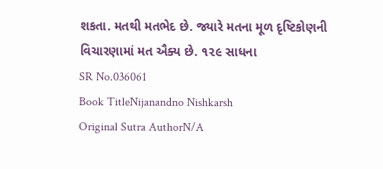શકતા. મતથી મતભેદ છે. જ્યારે મતના મૂળ દૃષ્ટિકોણની વિચારણામાં મત ઐક્ય છે. ૧૨૯ સાધના
SR No.036061
Book TitleNijanandno Nishkarsh
Original Sutra AuthorN/A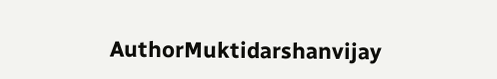AuthorMuktidarshanvijay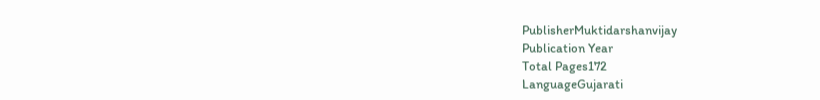PublisherMuktidarshanvijay
Publication Year
Total Pages172
LanguageGujarati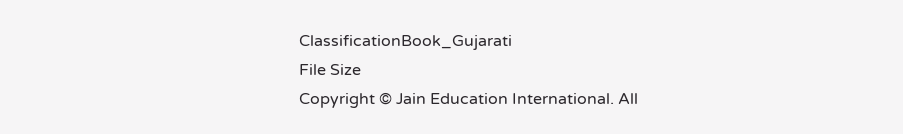ClassificationBook_Gujarati
File Size
Copyright © Jain Education International. All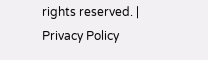rights reserved. | Privacy Policy